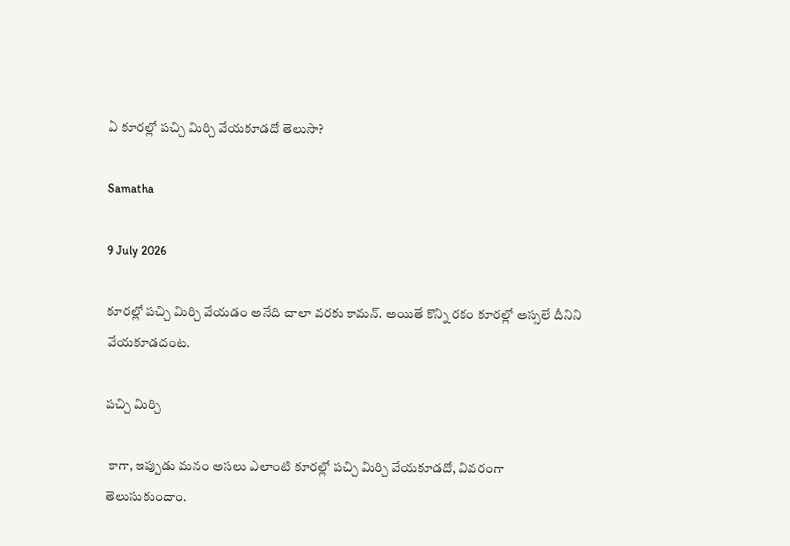ఏ కూరల్లో పచ్చి మిర్చి వేయకూడదో తెలుసా?

Samatha

9 July 2026

కూరల్లో పచ్చి మిర్చి వేయడం అనేది చాలా వరకు కామన్. అయితే కొన్ని రకం కూరల్లో అస్సలే దీనిని వేయకూడదంట.

పచ్చి మిర్చి

 కాగా, ఇప్పుడు మనం అసలు ఎలాంటి కూరల్లో పచ్చి మిర్చి వేయకూడదో, వివరంగా తెలుసుకుందాం.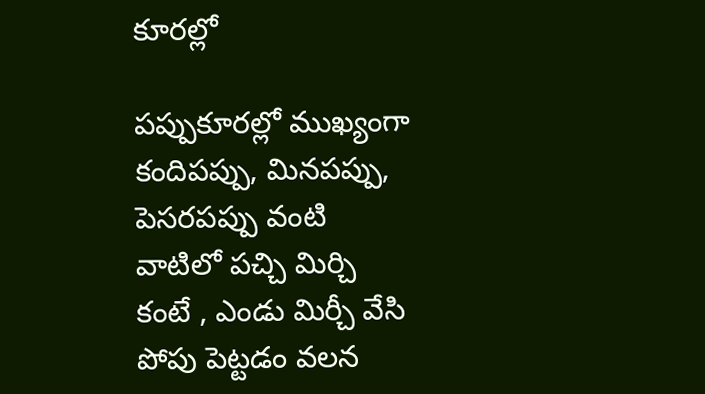కూరల్లో

పప్పుకూరల్లో ముఖ్యంగా కందిపప్పు, మినపప్పు, పెసరపప్పు వంటి వాటిలో పచ్చి మిర్చి కంటే , ఎండు మిర్చీ వేసి పోపు పెట్టడం వలన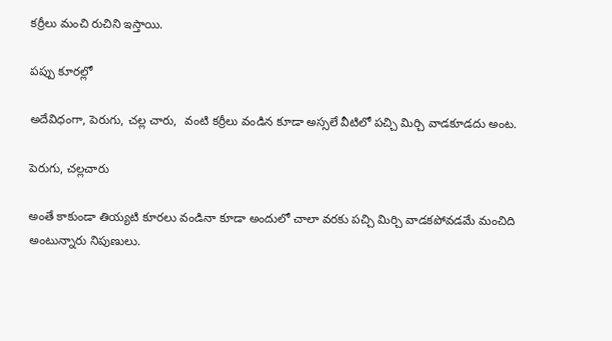కర్రీలు మంచి రుచిని ఇస్తాయి.

పప్పు కూరల్లో

అదేవిధంగా, పెరుగు, చల్ల చారు,  వంటి కర్రీలు వండిన కూడా అస్సలే వీటిలో పచ్చి మిర్చి వాడకూడదు అంట.

పెరుగు, చల్లచారు

అంతే కాకుండా తియ్యటి కూరలు వండినా కూడా అందులో చాలా వరకు పచ్చి మిర్చి వాడకపోవడమే మంచిది అంటున్నారు నిపుణులు.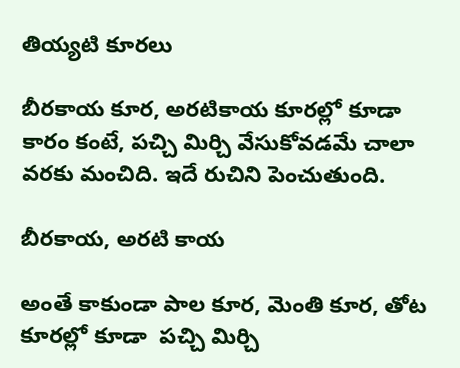తియ్యటి కూరలు

బీరకాయ కూర, అరటికాయ కూరల్లో కూడా  కారం కంటే, పచ్చి మిర్చి వేసుకోవడమే చాలా వరకు మంచిది. ఇదే రుచిని పెంచుతుంది.

బీరకాయ, అరటి కాయ

అంతే కాకుండా పాల కూర, మెంతి కూర, తోట కూరల్లో కూడా  పచ్చి మిర్చి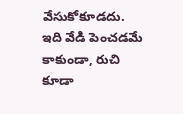వేసుకోకూడదు. ఇది వేడి పెంచడమే కాకుండా, రుచి కూడా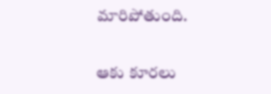మారిపోతుంది.

ఆకు కూరలు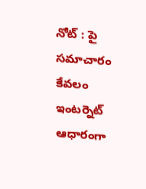నోట్ : పై సమాచారం కేవలం ఇంటర్నెట్ ఆధారంగా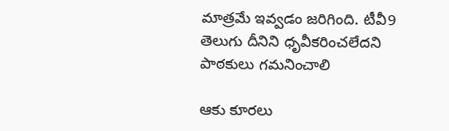మాత్రమే ఇవ్వడం జరిగింది. టీవీ9 తెలుగు దీనిని ధృవీకరించలేదని పాఠకులు గమనించాలి

ఆకు కూరలు